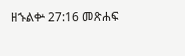ዘኁልቍ 27:16 መጽሐፍ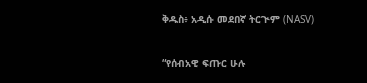ቅዱስ፥ አዲሱ መደበኛ ትርጒም (NASV)

“የሰብአዊ ፍጡር ሁሉ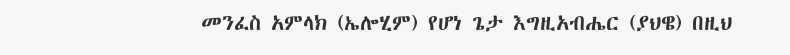መንፈስ አምላክ (ኤሎሂም) የሆነ ጌታ እግዚአብሔር (ያህዌ) በዚህ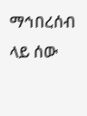ማኅበረሰብ ላይ ሰው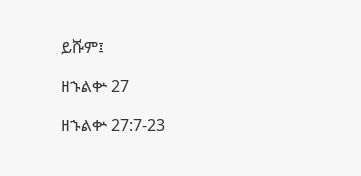ይሹም፤

ዘኁልቍ 27

ዘኁልቍ 27:7-23